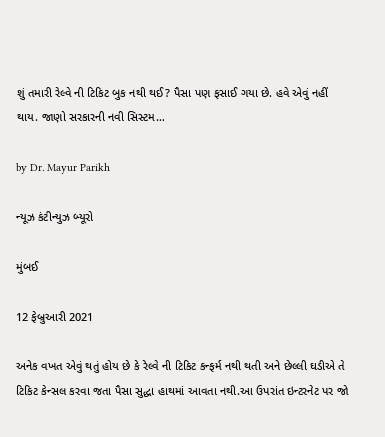શું તમારી રેલ્વે ની ટિકિટ બુક નથી થઈ? પૈસા પણ ફસાઈ ગયા છે. હવે એવું નહીં થાય. જાણો સરકારની નવી સિસ્ટમ…

by Dr. Mayur Parikh

ન્યૂઝ કંટીન્યુઝ બ્યૂરો

મુંબઈ

12 ફેબ્રુઆરી 2021

અનેક વખત એવું થતું હોય છે કે રેલ્વે ની ટિકિટ કન્ફર્મ નથી થતી અને છેલ્લી ઘડીએ તે ટિકિટ કેન્સલ કરવા જતા પૈસા સુદ્ધા હાથમાં આવતા નથી.આ ઉપરાંત ઇન્ટરનેટ પર જો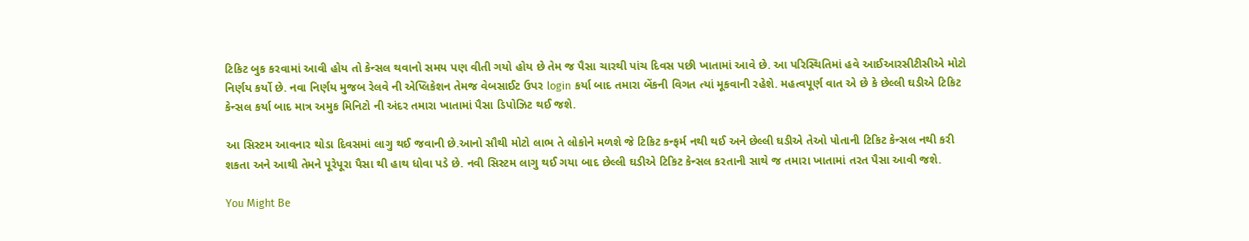ટિકિટ બુક કરવામાં આવી હોય તો કેન્સલ થવાનો સમય પણ વીતી ગયો હોય છે તેમ જ પૈસા ચારથી પાંચ દિવસ પછી ખાતામાં આવે છે. આ પરિસ્થિતિમાં હવે આઈઆરસીટીસીએ મોટો નિર્ણય કર્યો છે. નવા નિર્ણય મુજબ રેલવે ની એપ્લિકેશન તેમજ વેબસાઈટ ઉપર login કર્યા બાદ તમારા બેંકની વિગત ત્યાં મૂકવાની રહેશે. મહત્વપૂર્ણ વાત એ છે કે છેલ્લી ઘડીએ ટિકિટ કેન્સલ કર્યા બાદ માત્ર અમુક મિનિટો ની અંદર તમારા ખાતામાં પૈસા ડિપોઝિટ થઈ જશે.

આ સિસ્ટમ આવનાર થોડા દિવસમાં લાગુ થઈ જવાની છે.આનો સૌથી મોટો લાભ તે લોકોને મળશે જે ટિકિટ કન્ફર્મ નથી થઈ અને છેલ્લી ઘડીએ તેઓ પોતાની ટિકિટ કેન્સલ નથી કરી શકતા અને આથી તેમને પૂરેપૂરા પૈસા થી હાથ ધોવા પડે છે. નવી સિસ્ટમ લાગુ થઈ ગયા બાદ છેલ્લી ઘડીએ ટિકિટ કેન્સલ કરતાની સાથે જ તમારા ખાતામાં તરત પૈસા આવી જશે.

You Might Be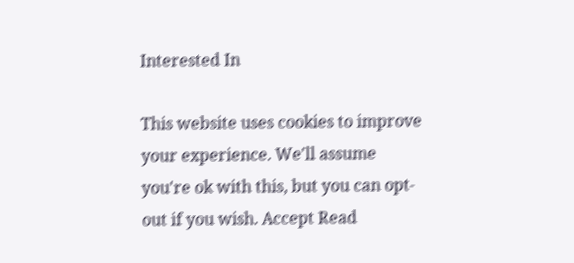Interested In

This website uses cookies to improve your experience. We'll assume you're ok with this, but you can opt-out if you wish. Accept Read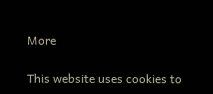More

This website uses cookies to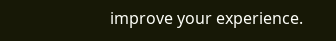improve your experience.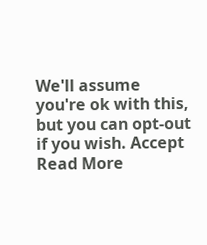We'll assume you're ok with this, but you can opt-out if you wish. Accept Read More